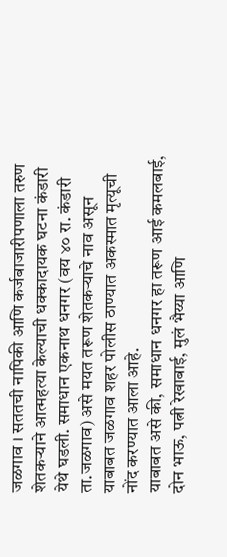जळगाव । सततची नापिकी आणि कर्जबाजारीपणाला तरुण शेतकऱ्याने आत्महत्या केल्याची धक्कादायक घटना कंडारी येथे घडली. समाधान एकनाथ धनगर (वय ४० रा. कंडारी ता.जळगाव) असे मयत तरूण शेतकऱ्याचे नाव असून याबाबत जळगाव शहर पोलीस ठाण्यात अकस्मात मृत्यूची नोंद करण्यात आला आहे.
याबाबत असे की, समाधान धनगर हा तरूण आई कमलबाई, दोन भाऊ, पत्नी रेखाबाई, मुलं भैय्या आणि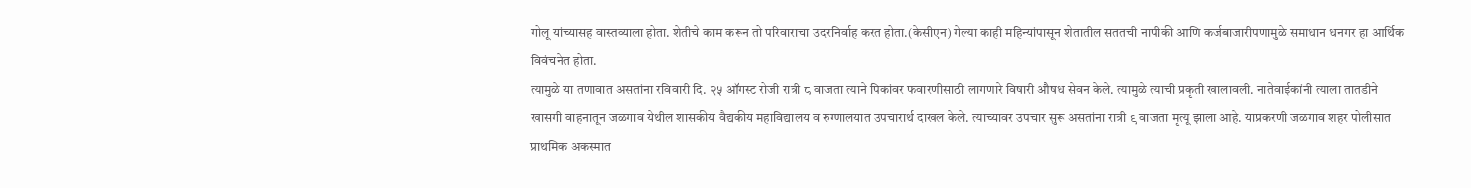गोलू यांच्यासह वास्तव्याला होता. शेतीचे काम करून तो परिवाराचा उदरनिर्वाह करत होता.(केसीएन) गेल्या काही महिन्यांपासून शेतातील सततची नापीकी आणि कर्जबाजारीपणामुळे समाधान धनगर हा आर्थिक विवंचनेत होता.
त्यामुळे या तणावात असतांना रविवारी दि. २५ ऑगस्ट रोजी रात्री ८ वाजता त्याने पिकांवर फवारणीसाठी लागणारे विषारी औषध सेवन केले. त्यामुळे त्याची प्रकृती खालावली. नातेवाईकांनी त्याला तातडीने खासगी वाहनातून जळगाव येथील शासकीय वैद्यकीय महाविद्यालय व रुग्णालयात उपचारार्थ दाखल केले. त्याच्यावर उपचार सुरू असतांना रात्री ९ वाजता मृत्यू झाला आहे. याप्रकरणी जळगाव शहर पोलीसात प्राथमिक अकस्मात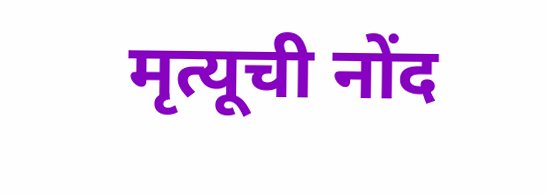मृत्यूची नोंद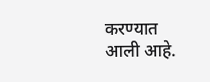करण्यात आली आहे.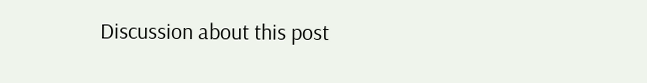Discussion about this post